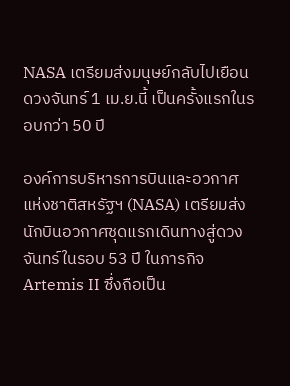NASA เตรียมส่งมนุษย์กลับไปเยือนดวงจันทร์ 1 เม.ย.นี้ เป็นครั้งแรกในรอบกว่า 50 ปี

องค์การบริหารการบินและอวกาศแห่งชาติสหรัฐฯ (NASA) เตรียมส่งนักบินอวกาศชุดแรกเดินทางสู่ดวงจันทร์ในรอบ 53 ปี ในภารกิจ Artemis II ซึ่งถือเป็น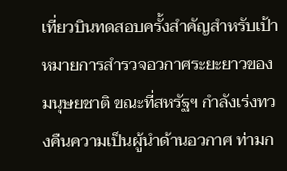เที่ยวบินทดสอบครั้งสำคัญสำหรับเป้าหมายการสำรวจอวกาศระยะยาวของมนุษยชาติ ขณะที่สหรัฐฯ กำลังเร่งทวงคืนความเป็นผู้นำด้านอวกาศ ท่ามก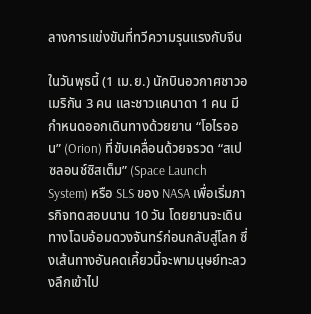ลางการแข่งขันที่ทวีความรุนแรงกับจีน

ในวันพุธนี้ (1 เม.ย.) นักบินอวกาศชาวอเมริกัน 3 คน และชาวแคนาดา 1 คน มีกำหนดออกเดินทางด้วยยาน “โอไรออน” (Orion) ที่ขับเคลื่อนด้วยจรวด “สเปซลอนช์ซิสเต็ม” (Space Launch System) หรือ SLS ของ NASA เพื่อเริ่มภารกิจทดสอบนาน 10 วัน โดยยานจะเดินทางโฉบอ้อมดวงจันทร์ก่อนกลับสู่โลก ซึ่งเส้นทางอันคดเคี้ยวนี้จะพามนุษย์ทะลวงลึกเข้าไป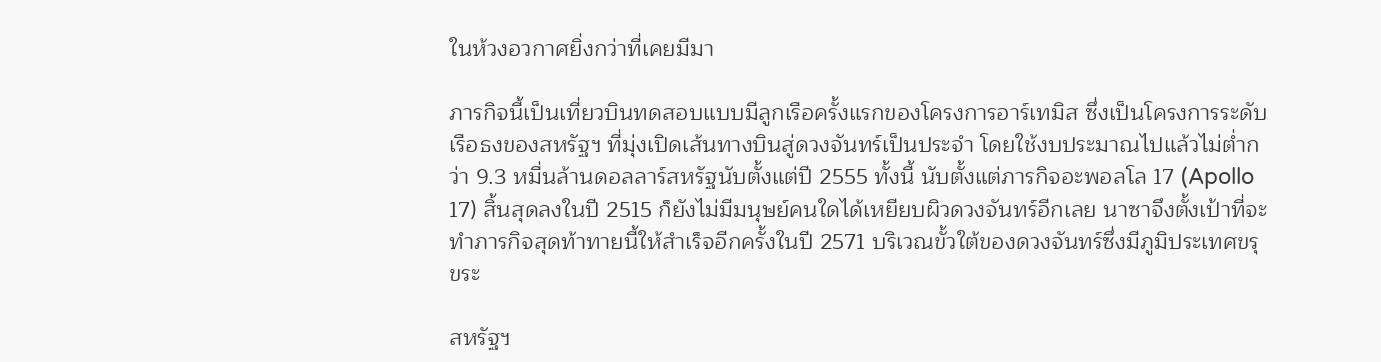ในห้วงอวกาศยิ่งกว่าที่เคยมีมา

ภารกิจนี้เป็นเที่ยวบินทดสอบแบบมีลูกเรือครั้งแรกของโครงการอาร์เทมิส ซึ่งเป็นโครงการระดับเรือธงของสหรัฐฯ ที่มุ่งเปิดเส้นทางบินสู่ดวงจันทร์เป็นประจำ โดยใช้งบประมาณไปแล้วไม่ต่ำกว่า 9.3 หมื่นล้านดอลลาร์สหรัฐนับตั้งแต่ปี 2555 ทั้งนี้ นับตั้งแต่ภารกิจอะพอลโล 17 (Apollo 17) สิ้นสุดลงในปี 2515 ก็ยังไม่มีมนุษย์คนใดได้เหยียบผิวดวงจันทร์อีกเลย นาซาจึงตั้งเป้าที่จะทำภารกิจสุดท้าทายนี้ให้สำเร็จอีกครั้งในปี 2571 บริเวณขั้วใต้ของดวงจันทร์ซึ่งมีภูมิประเทศขรุขระ

สหรัฐฯ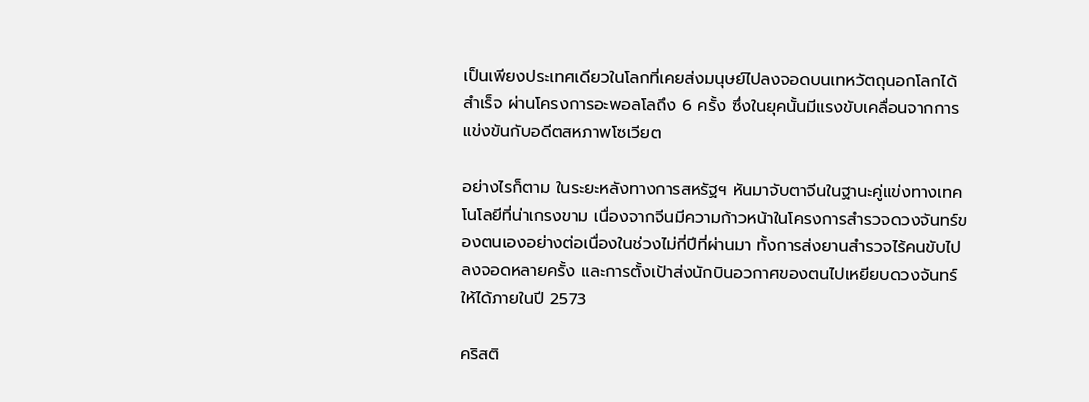เป็นเพียงประเทศเดียวในโลกที่เคยส่งมนุษย์ไปลงจอดบนเทหวัตถุนอกโลกได้สำเร็จ ผ่านโครงการอะพอลโลถึง 6 ครั้ง ซึ่งในยุคนั้นมีแรงขับเคลื่อนจากการแข่งขันกับอดีตสหภาพโซเวียต

อย่างไรก็ตาม ในระยะหลังทางการสหรัฐฯ หันมาจับตาจีนในฐานะคู่แข่งทางเทคโนโลยีที่น่าเกรงขาม เนื่องจากจีนมีความก้าวหน้าในโครงการสำรวจดวงจันทร์ของตนเองอย่างต่อเนื่องในช่วงไม่กี่ปีที่ผ่านมา ทั้งการส่งยานสำรวจไร้คนขับไปลงจอดหลายครั้ง และการตั้งเป้าส่งนักบินอวกาศของตนไปเหยียบดวงจันทร์ให้ได้ภายในปี 2573

คริสติ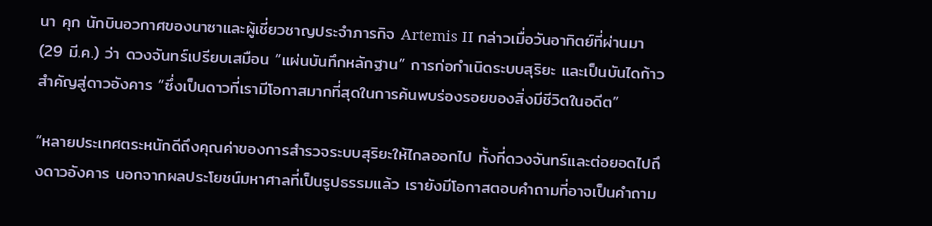นา คุก นักบินอวกาศของนาซาและผู้เชี่ยวชาญประจำภารกิจ Artemis II กล่าวเมื่อวันอาทิตย์ที่ผ่านมา (29 มี.ค.) ว่า ดวงจันทร์เปรียบเสมือน “แผ่นบันทึกหลักฐาน” การก่อกำเนิดระบบสุริยะ และเป็นบันไดก้าวสำคัญสู่ดาวอังคาร “ซึ่งเป็นดาวที่เรามีโอกาสมากที่สุดในการค้นพบร่องรอยของสิ่งมีชีวิตในอดีต”

“หลายประเทศตระหนักดีถึงคุณค่าของการสำรวจระบบสุริยะให้ไกลออกไป ทั้งที่ดวงจันทร์และต่อยอดไปถึงดาวอังคาร นอกจากผลประโยชน์มหาศาลที่เป็นรูปธรรมแล้ว เรายังมีโอกาสตอบคำถามที่อาจเป็นคำถาม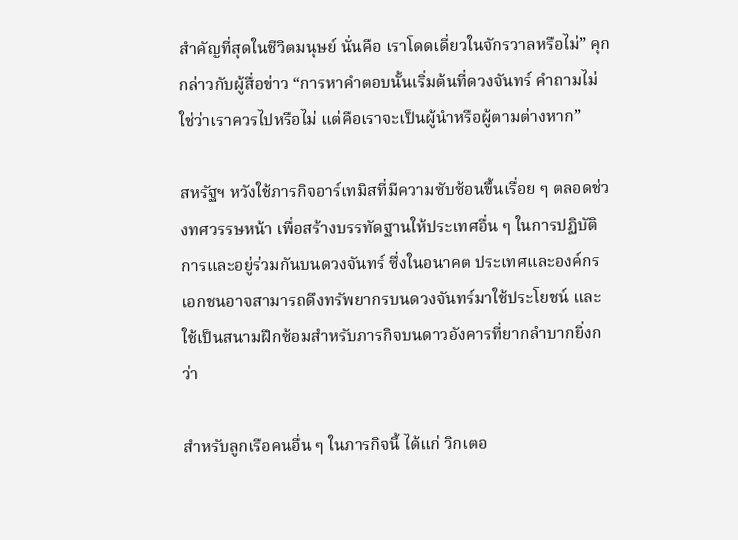สำคัญที่สุดในชีวิตมนุษย์ นั่นคือ เราโดดเดี่ยวในจักรวาลหรือไม่” คุกกล่าวกับผู้สื่อข่าว “การหาคำตอบนั้นเริ่มต้นที่ดวงจันทร์ คำถามไม่ใช่ว่าเราควรไปหรือไม่ แต่คือเราจะเป็นผู้นำหรือผู้ตามต่างหาก”

สหรัฐฯ หวังใช้ภารกิจอาร์เทมิสที่มีความซับซ้อนขึ้นเรื่อย ๆ ตลอดช่วงทศวรรษหน้า เพื่อสร้างบรรทัดฐานให้ประเทศอื่น ๆ ในการปฏิบัติการและอยู่ร่วมกันบนดวงจันทร์ ซึ่งในอนาคต ประเทศและองค์กรเอกชนอาจสามารถดึงทรัพยากรบนดวงจันทร์มาใช้ประโยชน์ และใช้เป็นสนามฝึกซ้อมสำหรับภารกิจบนดาวอังคารที่ยากลำบากยิ่งกว่า

สำหรับลูกเรือคนอื่น ๆ ในภารกิจนี้ ได้แก่ วิกเตอ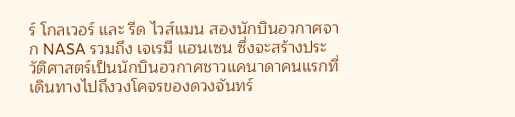ร์ โกลเวอร์ และ รีด ไวส์แมน สองนักบินอวกาศจาก NASA รวมถึง เจเรมี แฮนเซน ซึ่งจะสร้างประวัติศาสตร์เป็นนักบินอวกาศชาวแคนาดาคนแรกที่เดินทางไปถึงวงโคจรของดวงจันทร์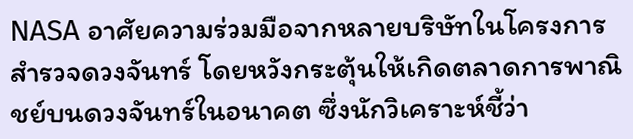NASA อาศัยความร่วมมือจากหลายบริษัทในโครงการสำรวจดวงจันทร์ โดยหวังกระตุ้นให้เกิดตลาดการพาณิชย์บนดวงจันทร์ในอนาคต ซึ่งนักวิเคราะห์ชี้ว่า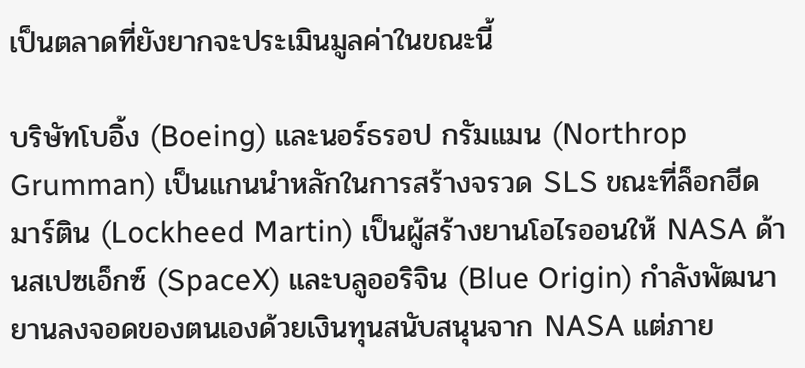เป็นตลาดที่ยังยากจะประเมินมูลค่าในขณะนี้

บริษัทโบอิ้ง (Boeing) และนอร์ธรอป กรัมแมน (Northrop Grumman) เป็นแกนนำหลักในการสร้างจรวด SLS ขณะที่ล็อกฮีด มาร์ติน (Lockheed Martin) เป็นผู้สร้างยานโอไรออนให้ NASA ด้านสเปซเอ็กซ์ (SpaceX) และบลูออริจิน (Blue Origin) กำลังพัฒนายานลงจอดของตนเองด้วยเงินทุนสนับสนุนจาก NASA แต่ภาย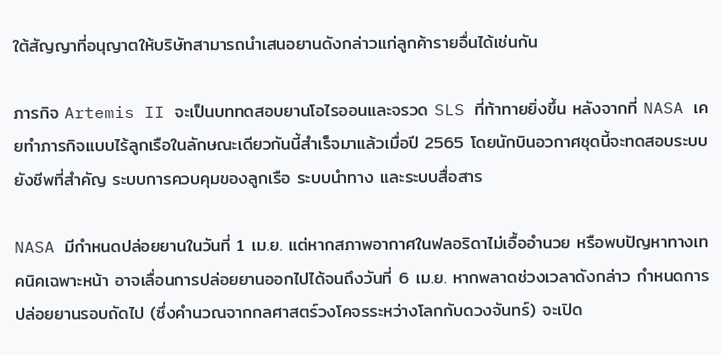ใต้สัญญาที่อนุญาตให้บริษัทสามารถนำเสนอยานดังกล่าวแก่ลูกค้ารายอื่นได้เช่นกัน

ภารกิจ Artemis II จะเป็นบททดสอบยานโอไรออนและจรวด SLS ที่ท้าทายยิ่งขึ้น หลังจากที่ NASA เคยทำภารกิจแบบไร้ลูกเรือในลักษณะเดียวกันนี้สำเร็จมาแล้วเมื่อปี 2565 โดยนักบินอวกาศชุดนี้จะทดสอบระบบยังชีพที่สำคัญ ระบบการควบคุมของลูกเรือ ระบบนำทาง และระบบสื่อสาร

NASA มีกำหนดปล่อยยานในวันที่ 1 เม.ย. แต่หากสภาพอากาศในฟลอริดาไม่เอื้ออำนวย หรือพบปัญหาทางเทคนิคเฉพาะหน้า อาจเลื่อนการปล่อยยานออกไปได้จนถึงวันที่ 6 เม.ย. หากพลาดช่วงเวลาดังกล่าว กำหนดการปล่อยยานรอบถัดไป (ซึ่งคำนวณจากกลศาสตร์วงโคจรระหว่างโลกกับดวงจันทร์) จะเปิด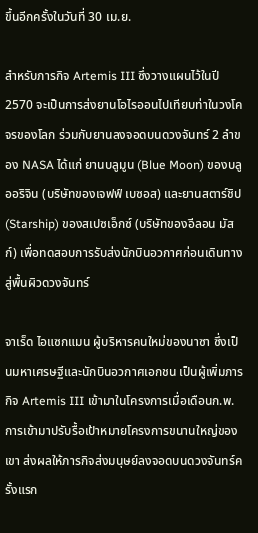ขึ้นอีกครั้งในวันที่ 30 เม.ย.

สำหรับภารกิจ Artemis III ซึ่งวางแผนไว้ในปี 2570 จะเป็นการส่งยานโอไรออนไปเทียบท่าในวงโคจรของโลก ร่วมกับยานลงจอดบนดวงจันทร์ 2 ลำของ NASA ได้แก่ ยานบลูมูน (Blue Moon) ของบลูออริจิน (บริษัทของเจฟฟ์ เบซอส) และยานสตาร์ชิป (Starship) ของสเปซเอ็กซ์ (บริษัทของอีลอน มัสก์) เพื่อทดสอบการรับส่งนักบินอวกาศก่อนเดินทางสู่พื้นผิวดวงจันทร์

จาเร็ด ไอแซกแมน ผู้บริหารคนใหม่ของนาซา ซึ่งเป็นมหาเศรษฐีและนักบินอวกาศเอกชน เป็นผู้เพิ่มภารกิจ Artemis III เข้ามาในโครงการเมื่อเดือนก.พ. การเข้ามาปรับรื้อเป้าหมายโครงการขนานใหญ่ของเขา ส่งผลให้ภารกิจส่งมนุษย์ลงจอดบนดวงจันทร์ครั้งแรก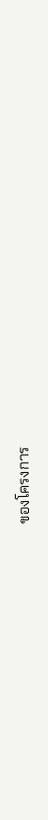ของโครงการ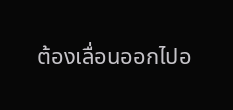ต้องเลื่อนออกไปอ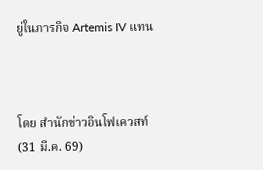ยู่ในภารกิจ Artemis IV แทน



โดย สำนักข่าวอินโฟเควสท์ (31 มี.ค. 69)